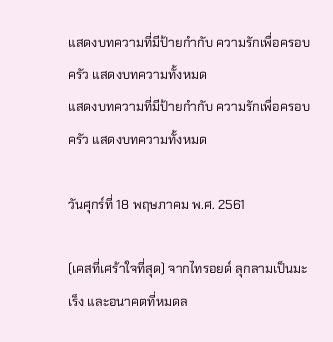แสดงบทความที่มีป้ายกำกับ ความรักเพื่อครอบครัว แสดงบทความทั้งหมด
แสดงบทความที่มีป้ายกำกับ ความรักเพื่อครอบครัว แสดงบทความทั้งหมด

วันศุกร์ที่ 18 พฤษภาคม พ.ศ. 2561

(เคสที่เศร้าใจที่สุด) จากไทรอยด์ ลุกลามเป็นมะเร็ง และอนาคตที่หมดล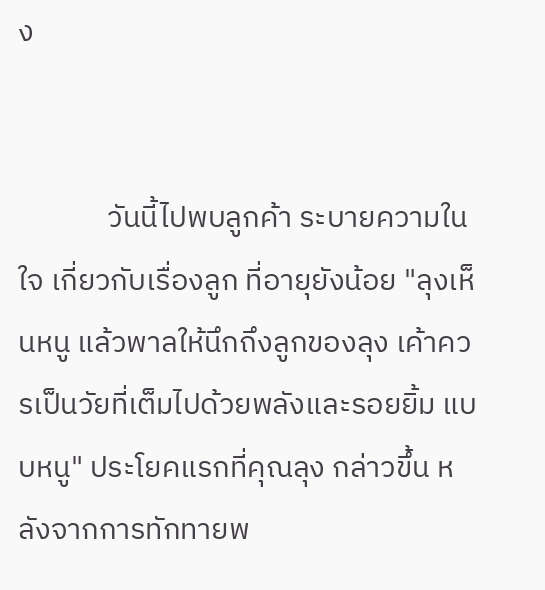ง


             วันนี้ไปพบลูกค้า ระบายความในใจ เกี่ยวกับเรื่องลูก ที่อายุยังน้อย "ลุงเห็นหนู แล้วพาลให้นึกถึงลูกของลุง เค้าควรเป็นวัยที่เต็มไปด้วยพลังและรอยยิ้ม แบบหนู" ประโยคแรกที่คุณลุง กล่าวขึ้น หลังจากการทักทายพ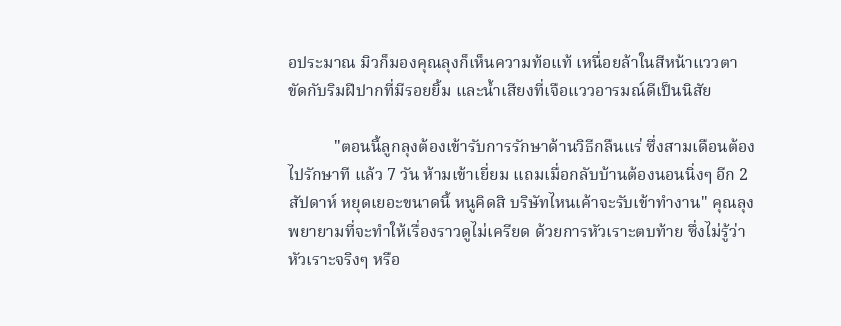อประมาณ มิวก็มองคุณลุงก็เห็นความท้อแท้ เหนื่อยล้าในสีหน้าแววตา ขัดกับริมฝีปากที่มีรอยยิ้ม และน้ำเสียงที่เจือแววอารมณ์ดีเป็นนิสัย

           "ตอนนี้ลูกลุงต้องเข้ารับการรักษาด้านวิธีกลืนแร่ ซึ่งสามเดือนต้องไปรักษาที แล้ว 7 วัน ห้ามเข้าเยี่ยม แถมเมื่อกลับบ้านต้องนอนนิ่งๆ อีก 2 สัปดาห์ หยุดเยอะขนาดนี้ หนูคิดสิ บริษัทไหนเค้าจะรับเข้าทำงาน" คุณลุงพยายามที่จะทำให้เรื่องราวดูไม่เครียด ด้วยการหัวเราะตบท้าย ซึ่งไม่รู้ว่าหัวเราะจริงๆ หรือ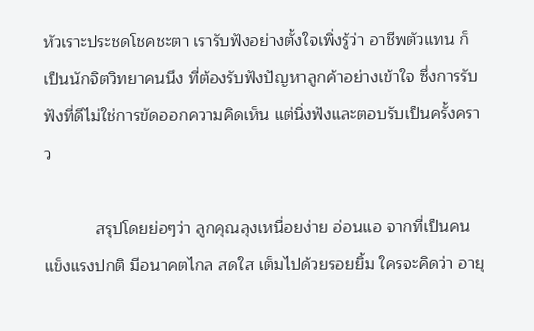หัวเราะประชดโชคชะตา เรารับฟังอย่างตั้งใจเพิ่งรู้ว่า อาชีพตัวแทน ก็เป็นนักจิตวิทยาคนนึง ที่ต้องรับฟังปัญหาลูกค้าอย่างเข้าใจ ซึ่งการรับฟังที่ดีไม่ใช่การขัดออกความคิดเห็น แต่นิ่งฟังและตอบรับเป็นครั้งคราว

           สรุปโดยย่อๆว่า ลูกคุณลุงเหนื่อยง่าย อ่อนแอ จากที่เป็นคนแข็งแรงปกติ มีอนาคตไกล สดใส เต็มไปด้วยรอยยิ้ม ใครจะคิดว่า อายุ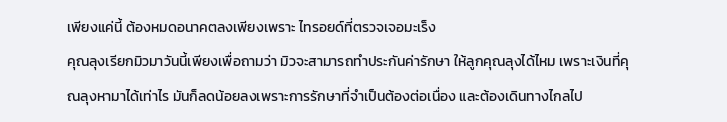เพียงแค่นี้ ต้องหมดอนาคตลงเพียงเพราะ ไทรอยด์ที่ตรวจเจอมะเร็ง
คุณลุงเรียกมิวมาวันนี้เพียงเพื่อถามว่า มิวจะสามารถทำประกันค่ารักษา ให้ลูกคุณลุงได้ไหม เพราะเงินที่คุณลุงหามาได้เท่าไร มันก็ลดน้อยลงเพราะการรักษาที่จำเป็นต้องต่อเนื่อง และต้องเดินทางไกลไป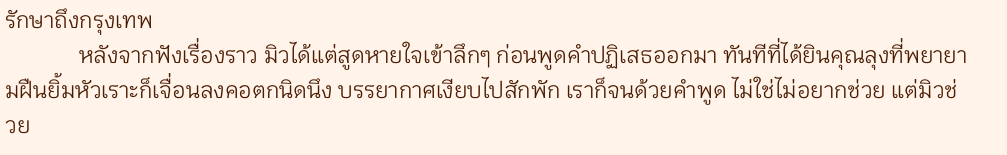รักษาถึงกรุงเทพ
             หลังจากฟังเรื่องราว มิวได้แต่สูดหายใจเข้าลึกๆ ก่อนพูดคำปฏิเสธออกมา ทันทีที่ได้ยินคุณลุงที่พยายามฝืนยิ้มหัวเราะก็เจื่อนลงคอตกนิดนึง บรรยากาศเงียบไปสักพัก เราก็จนด้วยคำพูด ไม่ใช่ไม่อยากช่วย แต่มิวช่วย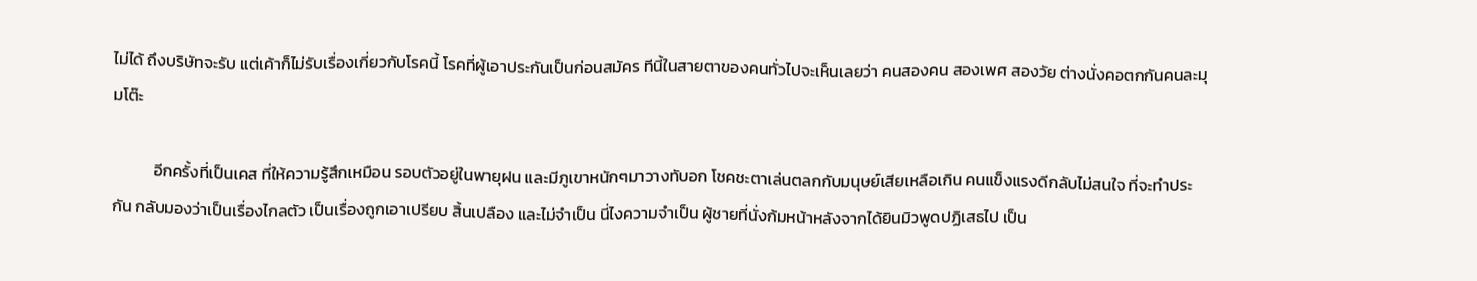ไม่ได้ ถึงบริษัทจะรับ แต่เค้าก็ไม่รับเรื่องเกี่ยวกับโรคนี้ โรคที่ผู้เอาประกันเป็นก่อนสมัคร ทีนี้ในสายตาของคนทั่วไปจะเห็นเลยว่า คนสองคน สองเพศ สองวัย ต่างนั่งคอตกกันคนละมุมโต๊ะ

           อีกครั้งที่เป็นเคส ที่ให้ความรู้สึกเหมือน รอบตัวอยู่ในพายุฝน และมีภูเขาหนักๆมาวางทับอก โชคชะตาเล่นตลกกับมนุษย์เสียเหลือเกิน คนแข็งแรงดีกลับไม่สนใจ ที่จะทำประกัน กลับมองว่าเป็นเรื่องไกลตัว เป็นเรื่องถูกเอาเปรียบ สิ้นเปลือง และไม่จำเป็น นี่ไงความจำเป็น ผู้ชายที่นั่งก้มหน้าหลังจากได้ยินมิวพูดปฏิเสธไป เป็น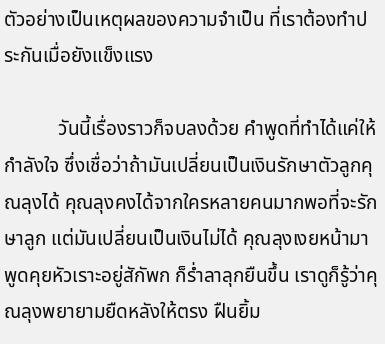ตัวอย่างเป็นเหตุผลของความจำเป็น ที่เราต้องทำประกันเมื่อยังแข็งแรง

           วันนี้เรื่องราวก็จบลงด้วย คำพูดที่ทำได้แค่ให้กำลังใจ ซึ่งเชื่อว่าถ้ามันเปลี่ยนเป็นเงินรักษาตัวลูกคุณลุงได้ คุณลุงคงได้จากใครหลายคนมากพอที่จะรักษาลูก แต่มันเปลี่ยนเป็นเงินไม่ได้ คุณลุงเงยหน้ามาพูดคุยหัวเราะอยู่สักัพก ก็ร่ำลาลุกยืนขึ้น เราดูก็รู้ว่าคุณลุงพยายามยืดหลังให้ตรง ฝืนยิ้ม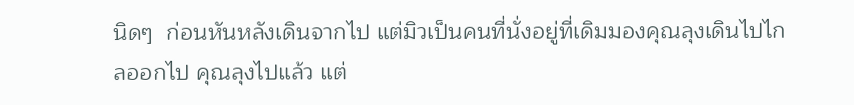นิดๆ  ก่อนหันหลังเดินจากไป แต่มิวเป็นคนที่นั่งอยู่ที่เดิมมองคุณลุงเดินไปไกลออกไป คุณลุงไปแล้ว แต่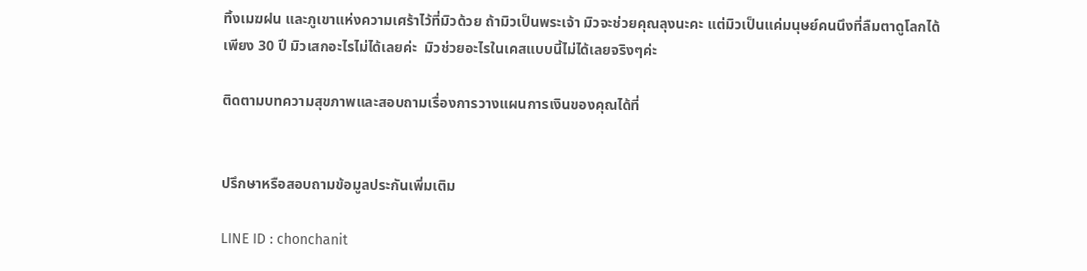ทิ้งเมฆฝน และภูเขาแห่งความเศร้าไว้ที่มิวด้วย ถ้ามิวเป็นพระเจ้า มิวจะช่วยคุณลุงนะคะ แต่มิวเป็นแค่มนุษย์คนนึงที่ลืมตาดูโลกได้เพียง 30 ปี มิวเสกอะไรไม่ได้เลยค่ะ  มิวช่วยอะไรในเคสแบบนี้ไม่ได้เลยจริงๆค่ะ

ติดตามบทความสุขภาพและสอบถามเรื่องการวางแผนการเงินของคุณได้ที่


ปรึกษาหรือสอบถามข้อมูลประกันเพิ่มเติม

LINE ID : chonchanit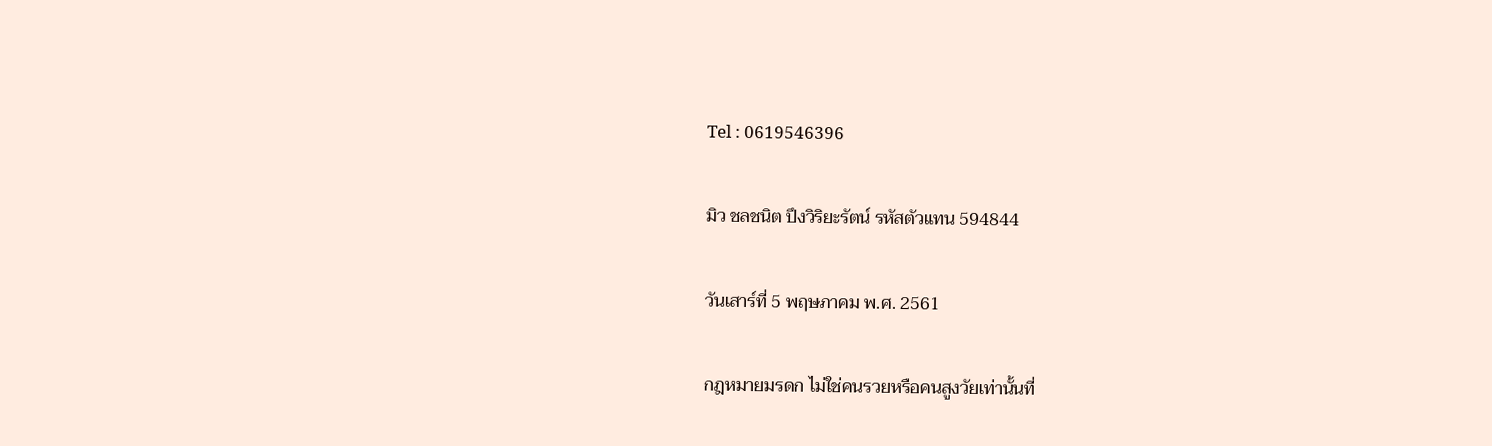Tel : 0619546396

มิว ชลชนิต ปึงวิริยะรัตน์ รหัสตัวแทน 594844

วันเสาร์ที่ 5 พฤษภาคม พ.ศ. 2561

กฎหมายมรดก ไม่ใช่คนรวยหรือคนสูงวัยเท่านั้นที่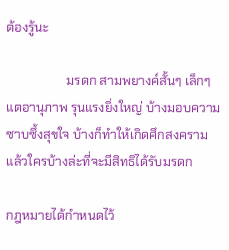ต้องรู้นะ

                   มรดก สามพยางค์สั้นๆ เล็กๆ แตอานุภาพ รุนแรงยิ่งใหญ่ บ้างมอบความซาบซึ้งสุขใจ บ้างก็ทำให้เกิดศึกสงคราม แล้วใครบ้างล่ะที่จะมีสิทธิได้รับมรดก

กฎหมายได้กำหนดไว้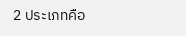2 ประเภทคือ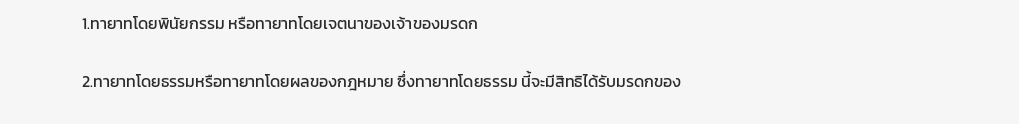1.ทายาทโดยพินัยกรรม หรือทายาทโดยเจตนาของเจ้าของมรดก

2.ทายาทโดยธรรมหรือทายาทโดยผลของกฎหมาย ซึ่งทายาทโดยธรรม นี้จะมีสิทธิได้รับมรดกของ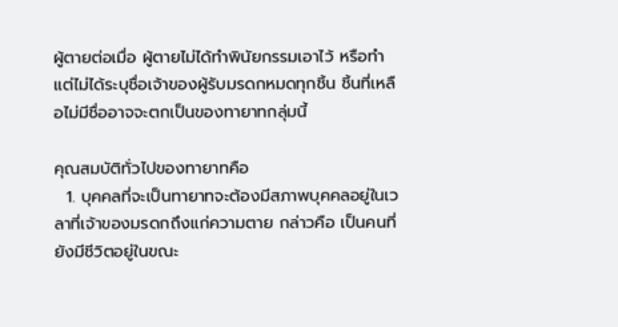ผู้ตายต่อเมื่อ ผู้ตายไม่ได้ทำพินัยกรรมเอาไว้ หรือทำแต่ไม่ได้ระบุชื่อเจ้าของผู้รับมรดกหมดทุกชิ้น ชิ้นที่เหลือไม่มีชื่ออาจจะตกเป็นของทายาทกลุ่มนี้

คุณสมบัติทั่วไปของทายาทคือ
  1. บุคคลที่จะเป็นทายาทจะต้องมีสภาพบุคคลอยู่ในเวลาที่เจ้าของมรดกถึงแก่ความตาย กล่าวคือ เป็นคนที่ยังมีชีวิตอยู่ในขณะ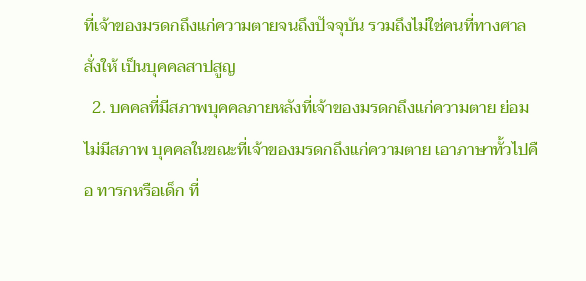ที่เจ้าของมรดกถึงแก่ความตายจนถึงปัจจุบัน รวมถึงไม่ใช่คนที่ทางศาลสั่งให้ เป็นบุคคลสาปสูญ
  2. บคคลที่มีสภาพบุคคลภายหลังที่เจ้าของมรดกถึงแก่ความตาย ย่อมไม่มีสภาพ บุคคลในขณะที่เจ้าของมรดกถึงแก่ความตาย เอาภาษาทั้วไปคือ ทารกหรือเด็ก ที่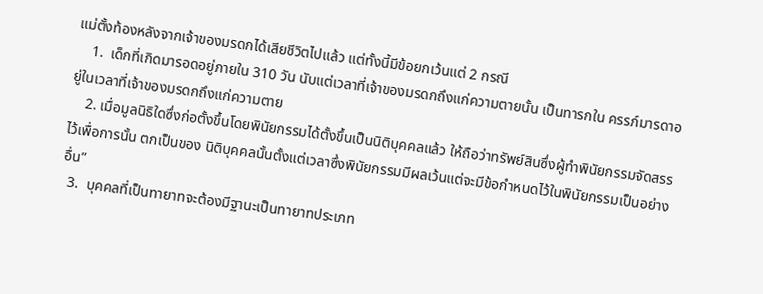แม่ตั้งท้องหลังจากเจ้าของมรดกได้เสียชีวิตไปแล้ว แต่ทั้งนี้มีข้อยกเว้นแต่ 2 กรณี
    1.  เด็กที่เกิดมารอดอยู่ภายใน 310 วัน นับแต่เวลาที่เจ้าของมรดกถึงแก่ความตายนั้น เป็นทารกใน ครรภ์มารดาอยู่ในเวลาที่เจ้าของมรดกถึงแก่ความตาย
    2. เมื่อมูลนิธิใดซึ่งก่อตั้งขึ้นโดยพินัยกรรมได้ตั้งขึ้นเป็นนิติบุคคลแล้ว ให้ถือว่าทรัพย์สินซึ่งผู้ทำพินัยกรรมจัดสรรไว้เพื่อการนั้น ตกเป็นของ นิติบุคคลนั้นตั้งแต่เวลาซึ่งพินัยกรรมมีผลเว้นแต่จะมีข้อกำหนดไว้ในพินัยกรรมเป็นอย่างอื่น”
  3.  บุคคลที่เป็นทายาทจะต้องมีฐานะเป็นทายาทประเภท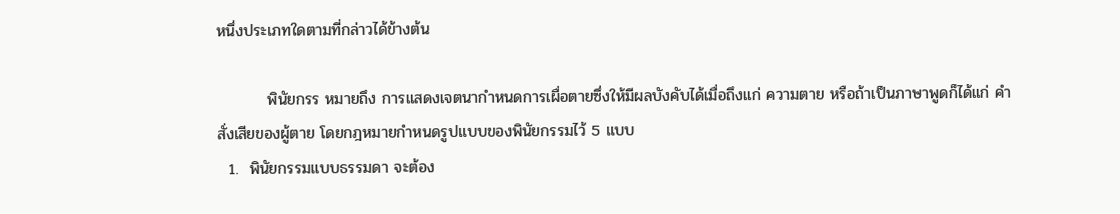หนึ่งประเภทใดตามที่กล่าวได้ข้างต้น

         พินัยกรร หมายถึง การแสดงเจตนากำหนดการเผื่อตายซึ่งให้มีผลบังคับได้เมื่อถึงแก่ ความตาย หรือถ้าเป็นภาษาพูดก็ได้แก่ คำสั่งเสียของผู้ตาย โดยกฎหมายกำหนดรูปแบบของพินัยกรรมไว้ 5 แบบ
  1.  พินัยกรรมแบบธรรมดา จะต้อง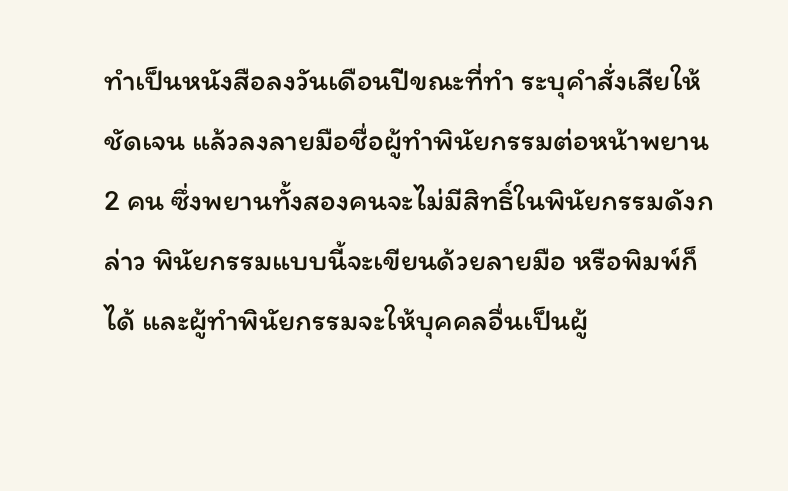ทำเป็นหนังสือลงวันเดือนปีขณะที่ทำ ระบุคำสั่งเสียให้ชัดเจน แล้วลงลายมือชื่อผู้ทำพินัยกรรมต่อหน้าพยาน 2 คน ซึ่งพยานทั้งสองคนจะไม่มีสิทธิ์ในพินัยกรรมดังกล่าว พินัยกรรมแบบนี้จะเขียนด้วยลายมือ หรือพิมพ์ก็ได้ และผู้ทำพินัยกรรมจะให้บุคคลอื่นเป็นผู้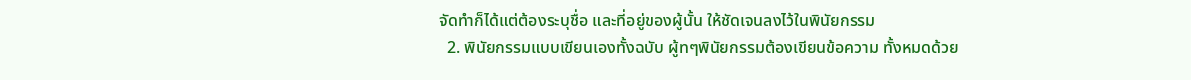จัดทำก็ได้แต่ต้องระบุชื่อ และที่อยู่ของผู้นั้น ให้ชัดเจนลงไว้ในพินัยกรรม
  2. พินัยกรรมแบบเขียนเองทั้งฉบับ ผู้ทๆพินัยกรรมต้องเขียนข้อความ ทั้งหมดด้วย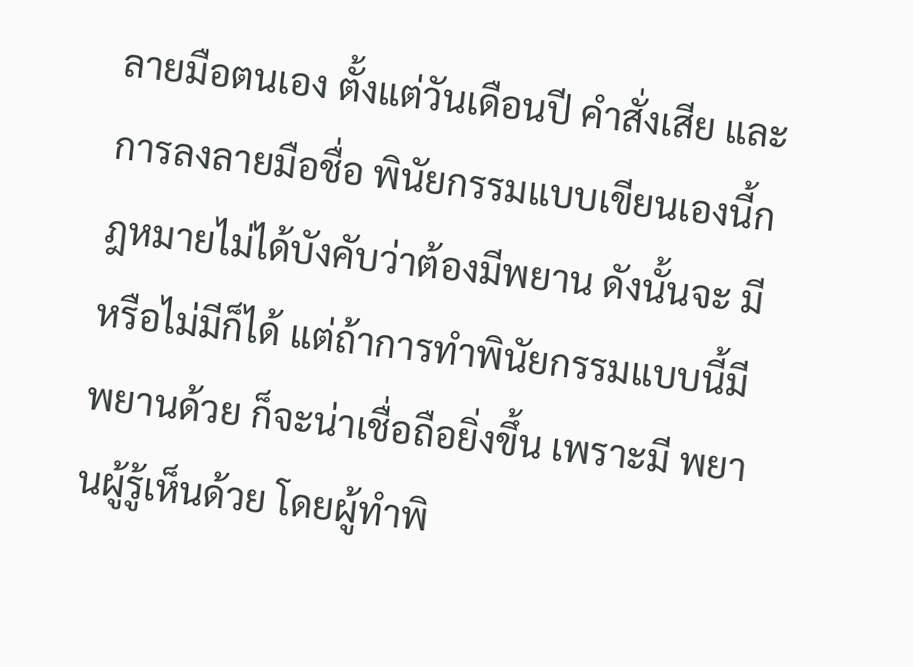ลายมือตนเอง ตั้งแต่วันเดือนปี คำสั่งเสีย และการลงลายมือชื่อ พินัยกรรมแบบเขียนเองนี้กฎหมายไม่ได้บังคับว่าต้องมีพยาน ดังนั้นจะ มี หรือไม่มีก็ได้ แต่ถ้าการทำพินัยกรรมแบบนี้มีพยานด้วย ก็จะน่าเชื่อถือยิ่งขึ้น เพราะมี พยานผู้รู้เห็นด้วย โดยผู้ทำพิ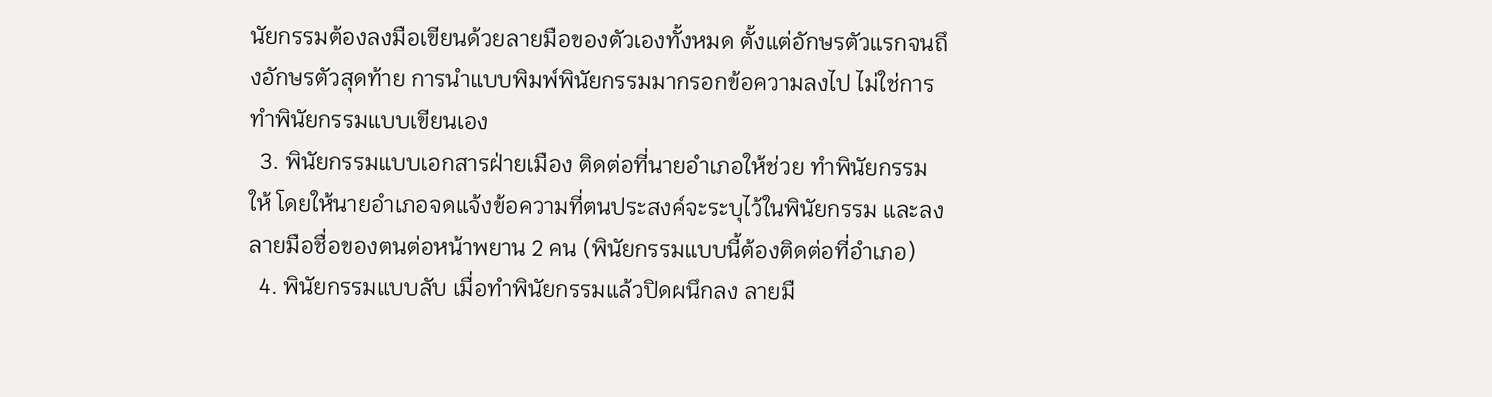นัยกรรมต้องลงมือเขียนด้วยลายมือของตัวเองทั้งหมด ตั้งแต่อักษรตัวแรกจนถึงอักษรตัวสุดท้าย การนำแบบพิมพ์พินัยกรรมมากรอกข้อความลงไป ไม่ใช่การทำพินัยกรรมแบบเขียนเอง
  3. พินัยกรรมแบบเอกสารฝ่ายเมือง ติดต่อที่นายอำเภอให้ช่วย ทำพินัยกรรมให้ โดยให้นายอำเภอจดแจ้งข้อความที่ตนประสงค์จะระบุไว้ในพินัยกรรม และลง ลายมือชื่อของตนต่อหน้าพยาน 2 คน (พินัยกรรมแบบนี้ต้องติดต่อที่อำเภอ)
  4. พินัยกรรมแบบลับ เมื่อทำพินัยกรรมแล้วปิดผนึกลง ลายมื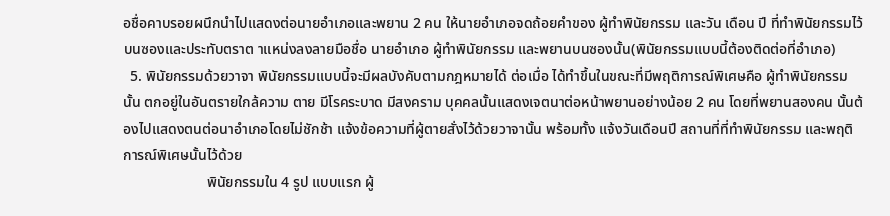อชื่อคาบรอยผนึกนำไปแสดงต่อนายอำเภอและพยาน 2 คน ให้นายอำเภอจดถ้อยคำของ ผู้ทำพินัยกรรม และวัน เดือน ปี ที่ทำพินัยกรรมไว้บนซองและประทับตราต าแหน่งลงลายมือชื่อ นายอำเภอ ผู้ทำพินัยกรรม และพยานบนซองนั้น(พินัยกรรมแบบนี้ต้องติดต่อที่อำเภอ)
  5. พินัยกรรมด้วยวาจา พินัยกรรมแบบนี้จะมีผลบังคับตามกฎหมายได้ ต่อเมื่อ ได้ทำขึ้นในขณะที่มีพฤติการณ์พิเศษคือ ผู้ทำพินัยกรรมนั้น ตกอยู่ในอันตรายใกล้ความ ตาย มีโรคระบาด มีสงคราม บุคคลนั้นแสดงเจตนาต่อหน้าพยานอย่างน้อย 2 คน โดยที่พยานสองคน นั้นต้องไปแสดงตนต่อนาอำเภอโดยไม่ชักช้า แจ้งข้อความที่ผู้ตายสั่งไว้ด้วยวาจานั้น พร้อมทั้ง แจ้งวันเดือนปี สถานที่ที่ทำพินัยกรรม และพฤติการณ์พิเศษนั้นไว้ด้วย
                       พินัยกรรมใน 4 รูป แบบแรก ผู้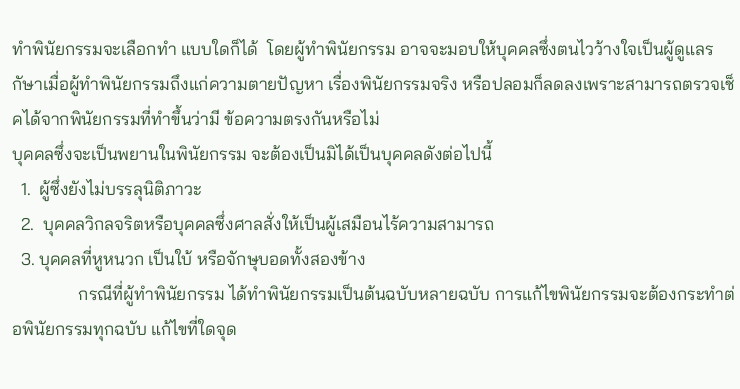ทำพินัยกรรมจะเลือกทำ แบบใดก็ได้  โดยผู้ทำพินัยกรรม อาจจะมอบให้บุคคลซึ่งตนไวว้างใจเป็นผู้ดูแลรกัษาเมื่อผู้ทำพินัยกรรมถึงแก่ความตายปัญหา เรื่องพินัยกรรมจริง หรือปลอมก็ลดลงเพราะสามารถตรวจเช็คได้จากพินัยกรรมที่ทำขึ้นว่ามี ข้อความตรงกันหรือไม่
บุคคลซึ่งจะเป็นพยานในพินัยกรรม จะต้องเป็นมิได้เป็นบุคคลดังต่อไปนี้
  1.  ผู้ซึ่งยังไม่บรรลุนิติภาวะ
  2.  บุคคลวิกลจริตหรือบุคคลซึ่งศาลสั่งให้เป็นผู้เสมือนไร้ความสามารถ
  3. บุคคลที่หูหนวก เป็นใบ้ หรือจักษุบอดทั้งสองข้าง
               กรณีที่ผู้ทำพินัยกรรม ได้ทำพินัยกรรมเป็นต้นฉบับหลายฉบับ การแก้ไขพินัยกรรมจะต้องกระทำต่อพินัยกรรมทุกฉบับ แก้ไขที่ใดจุด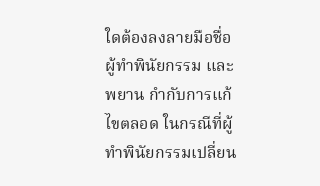ใดต้องลงลายมือชื่อผู้ทำพินัยกรรม และพยาน กำกับการแก้ไขตลอด ในกรณีที่ผู้ทำพินัยกรรมเปลี่ยน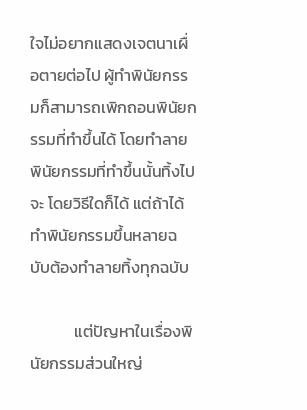ใจไม่อยากแสดงเจตนาเผื่อตายต่อไป ผู้ทำพินัยกรรมก็สามารถเพิกถอนพินัยกรรมที่ทำขึ้นได้ โดยทำลายพินัยกรรมที่ทำขึ้นนั้นทิ้งไปจะ โดยวิธีใดก็ได้ แต่ถ้าได้ทำพินัยกรรมขึ้นหลายฉบับต้องทำลายทิ้งทุกฉบับ

            แต่ปัญหาในเรื่องพินัยกรรมส่วนใหญ่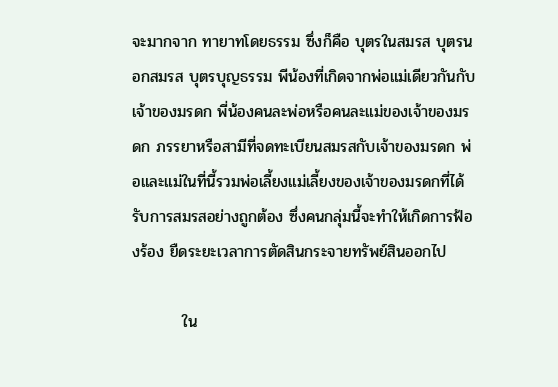จะมากจาก ทายาทโดยธรรม ซึ่งก็คือ บุตรในสมรส บุตรนอกสมรส บุตรบุญธรรม พีน้องที่เกิดจากพ่อแม่เดียวกันกับเจ้าของมรดก พี่น้องคนละพ่อหรือคนละแม่ของเจ้าของมรดก ภรรยาหรือสามีที่จดทะเบียนสมรสกับเจ้าของมรดก พ่อและแม่ในที่นี้รวมพ่อเลี้ยงแม่เลี้ยงของเจ้าของมรดกที่ได้รับการสมรสอย่างถูกต้อง ซึ่งคนกลุ่มนี้จะทำให้เกิดการฟ้องร้อง ยืดระยะเวลาการตัดสินกระจายทรัพย์สินออกไป

         ใน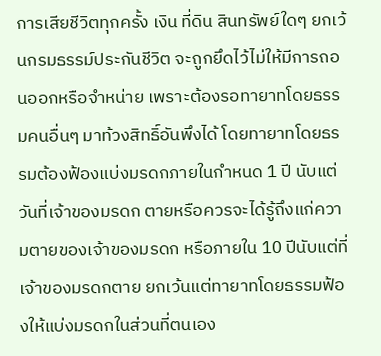การเสียชีวิตทุกครั้ง เงิน ที่ดิน สินทรัพย์ใดๆ ยกเว้นกรมธรรม์ประกันชีวิต จะถูกยึดไว้ไม่ให้มีการถอนออกหรือจำหน่าย เพราะต้องรอทายาทโดยธรรมคนอื่นๆ มาท้วงสิทธิ์อันพึงได้ โดยทายาทโดยธรรมต้องฟ้องแบ่งมรดกภายในกำหนด 1 ปี นับแต่วันที่เจ้าของมรดก ตายหรือควรจะได้รู้ถึงแก่ความตายของเจ้าของมรดก หรือภายใน 10 ปีนับแต่ที่เจ้าของมรดกตาย ยกเว้นแต่ทายาทโดยธรรมฟ้องให้แบ่งมรดกในส่วนที่ตนเอง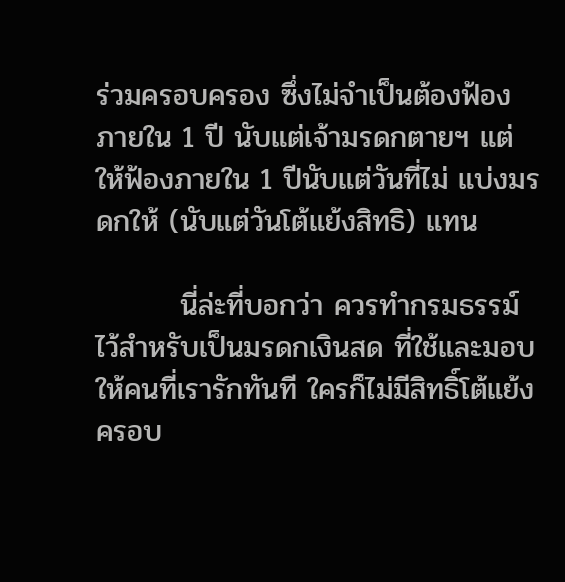ร่วมครอบครอง ซึ่งไม่จำเป็นต้องฟ้องภายใน 1 ปี นับแต่เจ้ามรดกตายฯ แต่ให้ฟ้องภายใน 1 ปีนับแต่วันที่ไม่ แบ่งมรดกให้ (นับแต่วันโต้แย้งสิทธิ) แทน

        นี่ล่ะที่บอกว่า ควรทำกรมธรรม์ไว้สำหรับเป็นมรดกเงินสด ที่ใช้และมอบให้คนที่เรารักทันที ใครก็ไม่มีสิทธิ์โต้แย้งครอบ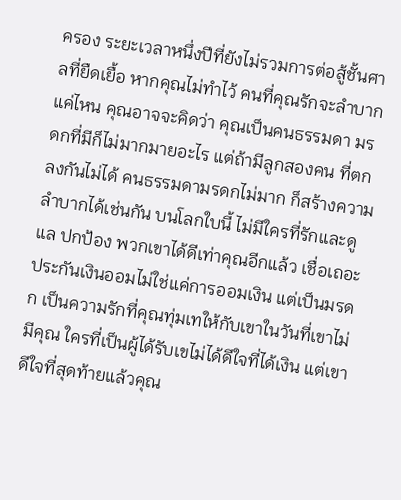ครอง ระยะเวลาหนึ่งปีที่ยังไม่รวมการต่อสู้ชั้นศาลที่ยืดเยื้อ หากคุณไม่ทำไว้ คนที่คุณรักจะลำบากแค่ไหน คุณอาจจะคิดว่า คุณเป็นคนธรรมดา มรดกที่มีก็ไม่มากมายอะไร แต่ถ้ามีลูกสองคน ที่ตกลงกันไม่ได้ คนธรรมดามรดกไม่มาก ก็สร้างความลำบากได้เช่นกัน บนโลกใบนี้ ไม่มีใครที่รักและดูแล ปกป้อง พวกเขาได้ดีเท่าคุณอีกแล้ว เชื่อเถอะ   ประกันเงินออมไม่ใช่แค่การออมเงิน แต่เป็นมรดก เป็นความรักที่คุณทุ่มเทให้กับเขาในวันที่เขาไม่มีคุณ ใครที่เป็นผู้ได้รับเขไม่ได้ดีใจที่ได้เงิน แต่เขาดีใจที่สุดท้ายแล้วคุณ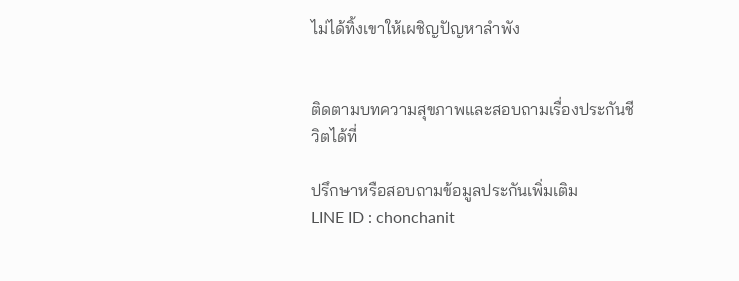ไม่ได้ทิ้งเขาให้เผชิญปัญหาลำพัง


ติดตามบทความสุขภาพและสอบถามเรื่องประกันชีวิตได้ที่

ปรึกษาหรือสอบถามข้อมูลประกันเพิ่มเติม
LINE ID : chonchanit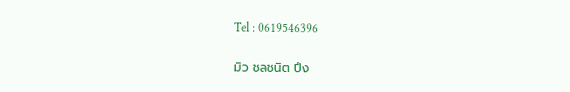Tel : 0619546396

มิว ชลชนิต ปึง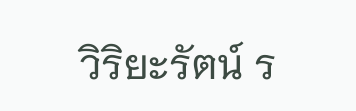วิริยะรัตน์ ร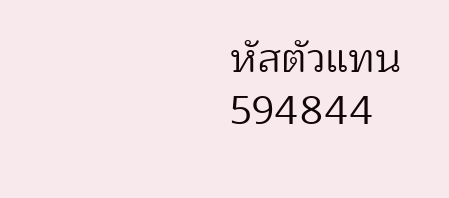หัสตัวแทน 594844